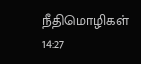நீதிமொழிகள் 14:27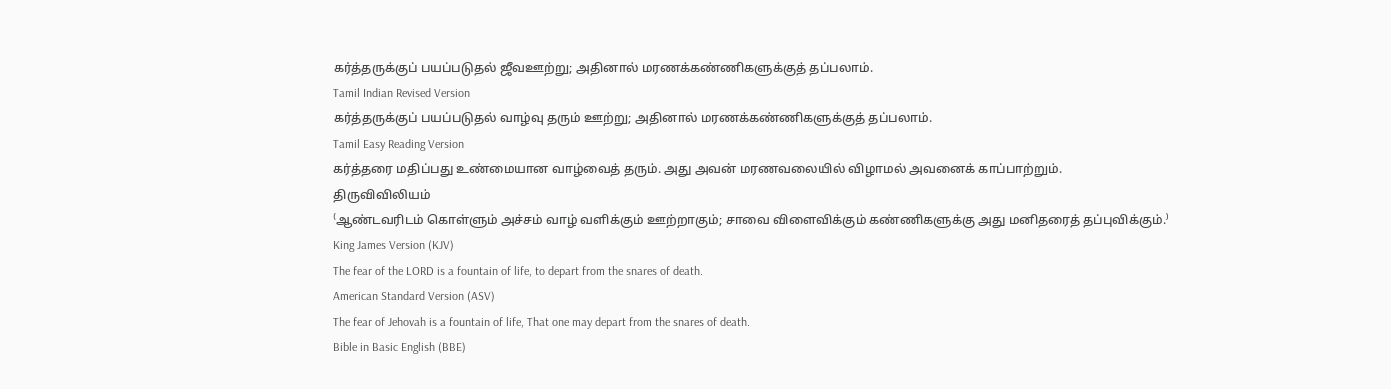கர்த்தருக்குப் பயப்படுதல் ஜீவஊற்று; அதினால் மரணக்கண்ணிகளுக்குத் தப்பலாம்.
Tamil Indian Revised Version
கர்த்தருக்குப் பயப்படுதல் வாழ்வு தரும் ஊற்று; அதினால் மரணக்கண்ணிகளுக்குத் தப்பலாம்.
Tamil Easy Reading Version
கர்த்தரை மதிப்பது உண்மையான வாழ்வைத் தரும். அது அவன் மரணவலையில் விழாமல் அவனைக் காப்பாற்றும்.
திருவிவிலியம்
⁽ஆண்டவரிடம் கொள்ளும் அச்சம் வாழ் வளிக்கும் ஊற்றாகும்; சாவை விளைவிக்கும் கண்ணிகளுக்கு அது மனிதரைத் தப்புவிக்கும்.⁾
King James Version (KJV)
The fear of the LORD is a fountain of life, to depart from the snares of death.
American Standard Version (ASV)
The fear of Jehovah is a fountain of life, That one may depart from the snares of death.
Bible in Basic English (BBE)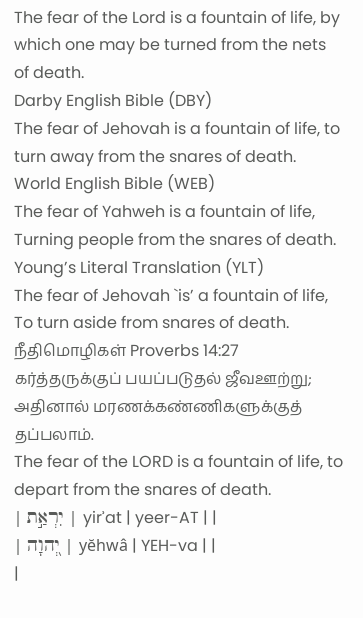The fear of the Lord is a fountain of life, by which one may be turned from the nets of death.
Darby English Bible (DBY)
The fear of Jehovah is a fountain of life, to turn away from the snares of death.
World English Bible (WEB)
The fear of Yahweh is a fountain of life, Turning people from the snares of death.
Young’s Literal Translation (YLT)
The fear of Jehovah `is’ a fountain of life, To turn aside from snares of death.
நீதிமொழிகள் Proverbs 14:27
கர்த்தருக்குப் பயப்படுதல் ஜீவஊற்று; அதினால் மரணக்கண்ணிகளுக்குத் தப்பலாம்.
The fear of the LORD is a fountain of life, to depart from the snares of death.
| יִרְאַ֣ת | yirʾat | yeer-AT | |
| יְ֭הוָה | yĕhwâ | YEH-va | |
|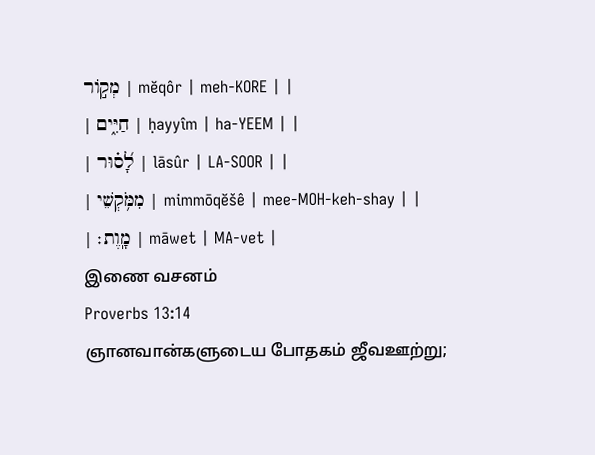מְק֣וֹר | mĕqôr | meh-KORE | |
| חַיִּ֑ים | ḥayyîm | ha-YEEM | |
| לָ֝ס֗וּר | lāsûr | LA-SOOR | |
| מִמֹּ֥קְשֵׁי | mimmōqĕšê | mee-MOH-keh-shay | |
| מָֽוֶת׃ | māwet | MA-vet |
இணை வசனம்
Proverbs 13:14
ஞானவான்களுடைய போதகம் ஜீவஊற்று;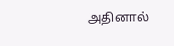அதினால்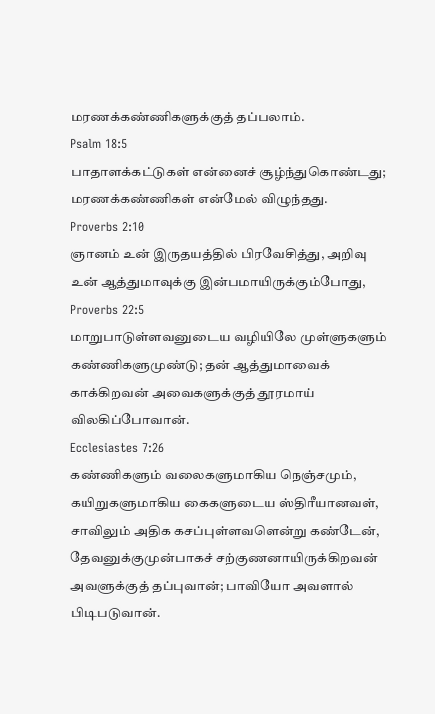மரணக்கண்ணிகளுக்குத் தப்பலாம்.
Psalm 18:5
பாதாளக்கட்டுகள் என்னைச் சூழ்ந்துகொண்டது; மரணக்கண்ணிகள் என்மேல் விழுந்தது.
Proverbs 2:10
ஞானம் உன் இருதயத்தில் பிரவேசித்து, அறிவு உன் ஆத்துமாவுக்கு இன்பமாயிருக்கும்போது,
Proverbs 22:5
மாறுபாடுள்ளவனுடைய வழியிலே முள்ளுகளும் கண்ணிகளுமுண்டு; தன் ஆத்துமாவைக் காக்கிறவன் அவைகளுக்குத் தூரமாய் விலகிப்போவான்.
Ecclesiastes 7:26
கண்ணிகளும் வலைகளுமாகிய நெஞ்சமும், கயிறுகளுமாகிய கைகளுடைய ஸ்திரீயானவள், சாவிலும் அதிக கசப்புள்ளவளென்று கண்டேன், தேவனுக்குமுன்பாகச் சற்குணனாயிருக்கிறவன் அவளுக்குத் தப்புவான்; பாவியோ அவளால் பிடிபடுவான்.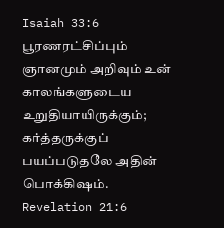Isaiah 33:6
பூரணரட்சிப்பும் ஞானமும் அறிவும் உன் காலங்களுடைய உறுதியாயிருக்கும்; கர்த்தருக்குப் பயப்படுதலே அதின் பொக்கிஷம்.
Revelation 21:6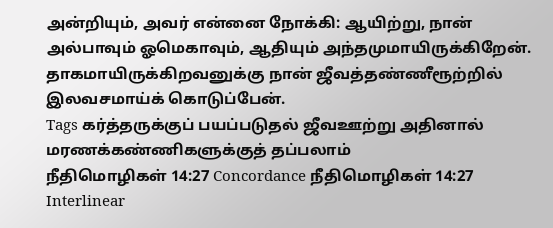அன்றியும், அவர் என்னை நோக்கி: ஆயிற்று, நான் அல்பாவும் ஓமெகாவும், ஆதியும் அந்தமுமாயிருக்கிறேன். தாகமாயிருக்கிறவனுக்கு நான் ஜீவத்தண்ணீரூற்றில் இலவசமாய்க் கொடுப்பேன்.
Tags கர்த்தருக்குப் பயப்படுதல் ஜீவஊற்று அதினால் மரணக்கண்ணிகளுக்குத் தப்பலாம்
நீதிமொழிகள் 14:27 Concordance நீதிமொழிகள் 14:27 Interlinear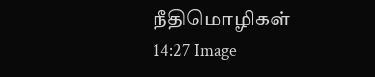நீதிமொழிகள் 14:27 Image